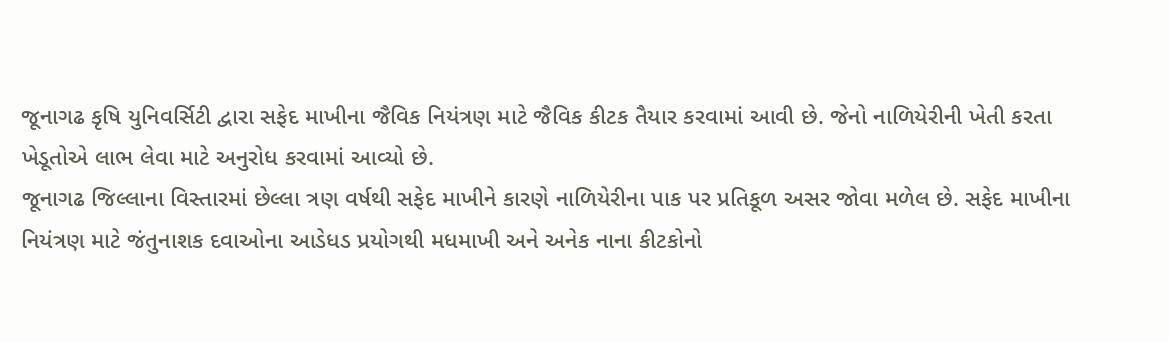જૂનાગઢ કૃષિ યુનિવર્સિટી દ્વારા સફેદ માખીના જૈવિક નિયંત્રણ માટે જૈવિક કીટક તૈયાર કરવામાં આવી છે. જેનો નાળિયેરીની ખેતી કરતા ખેડૂતોએ લાભ લેવા માટે અનુરોધ કરવામાં આવ્યો છે.
જૂનાગઢ જિલ્લાના વિસ્તારમાં છેલ્લા ત્રણ વર્ષથી સફેદ માખીને કારણે નાળિયેરીના પાક પર પ્રતિકૂળ અસર જોવા મળેલ છે. સફેદ માખીના નિયંત્રણ માટે જંતુનાશક દવાઓના આડેધડ પ્રયોગથી મધમાખી અને અનેક નાના કીટકોનો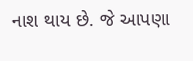નાશ થાય છે. જે આપણા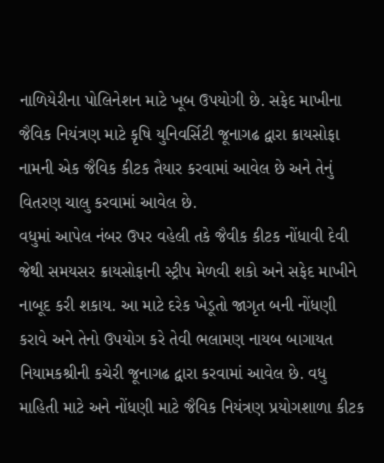નાળિયેરીના પોલિનેશન માટે ખૂબ ઉપયોગી છે. સફેદ માખીના જૈવિક નિયંત્રણ માટે કૃષિ યુનિવર્સિટી જૂનાગઢ દ્વારા ક્રાયસોફા નામની એક જૈવિક કીટક તૈયાર કરવામાં આવેલ છે અને તેનું વિતરણ ચાલુ કરવામાં આવેલ છે.
વધુમાં આપેલ નંબર ઉપર વહેલી તકે જૈવીક કીટક નોંધાવી દેવી જેથી સમયસર ક્રાયસોફાની સ્ટ્રીપ મેળવી શકો અને સફેદ માખીને નાબૂદ કરી શકાય. આ માટે દરેક ખેડૂતો જાગૃત બની નોંધણી કરાવે અને તેનો ઉપયોગ કરે તેવી ભલામણ નાયબ બાગાયત નિયામકશ્રીની કચેરી જૂનાગઢ દ્વારા કરવામાં આવેલ છે. વધુ માહિતી માટે અને નોંધણી માટે જૈવિક નિયંત્રણ પ્રયોગશાળા કીટક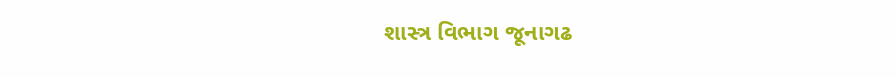શાસ્ત્ર વિભાગ જૂનાગઢ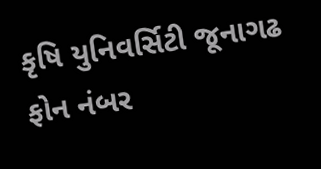કૃષિ યુનિવર્સિટી જૂનાગઢ ફોન નંબર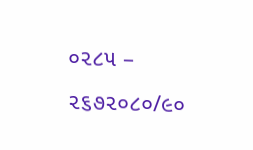૦૨૮૫ – ૨૬૭૨૦૮૦/૯૦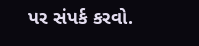પર સંપર્ક કરવો.